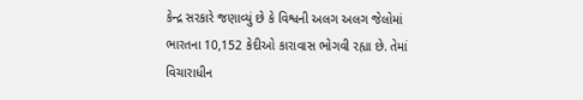કેન્દ્ર સરકારે જણાવ્યું છે કે વિશ્વની અલગ અલગ જેલોમાં ભારતના 10,152 કેદીઓ કારાવાસ ભોગવી રહ્યા છે. તેમાં વિચારાધીન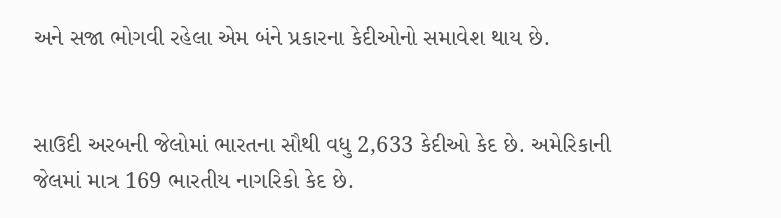અને સજા ભોગવી રહેલા એમ બંને પ્રકારના કેદીઓનો સમાવેશ થાય છે.


સાઉદી અરબની જેલોમાં ભારતના સૌથી વધુ 2,633 કેદીઓ કેદ છે. અમેરિકાની જેલમાં માત્ર 169 ભારતીય નાગરિકો કેદ છે.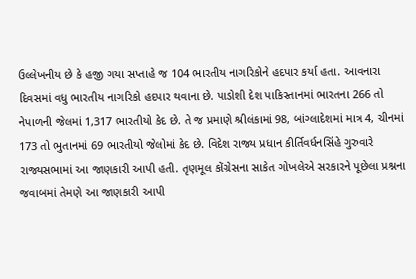ઉલ્લેખનીય છે કે હજી ગયા સપ્તાહે જ 104 ભારતીય નાગરિકોને હદપાર કર્યા હતા. આવનારા દિવસમાં વધુ ભારતીય નાગરિકો હદપાર થવાના છે. પાડોશી દેશ પાકિસ્તાનમાં ભારતના 266 તો નેપાળની જેલમાં 1,317 ભારતીયો કેદ છે. તે જ પ્રમાણે શ્રીલંકામાં 98, બાંગ્લાદેશમાં માત્ર 4, ચીનમાં 173 તો ભુતાનમાં 69 ભારતીયો જેલોમાં કેદ છે. વિદેશ રાજ્ય પ્રધાન કીર્તિવર્ધનસિંહે ગુરુવારે રાજ્યસભામાં આ જાણકારી આપી હતી. તૃણમૂલ કોંગ્રેસના સાકેત ગોખલેએ સરકારને પૂછેલા પ્રશ્નના જવાબમાં તેમણે આ જાણકારી આપી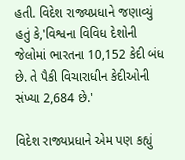હતી. વિદેશ રાજ્યપ્રધાને જણાવ્યું હતું કે,'વિશ્વના વિવિધ દેશોની જેલોમાં ભારતના 10,152 કેદી બંધ છે. તે પૈકી વિચારાધીન કેદીઓની સંખ્યા 2,684 છે.'

વિદેશ રાજ્યપ્રધાને એમ પણ કહ્યું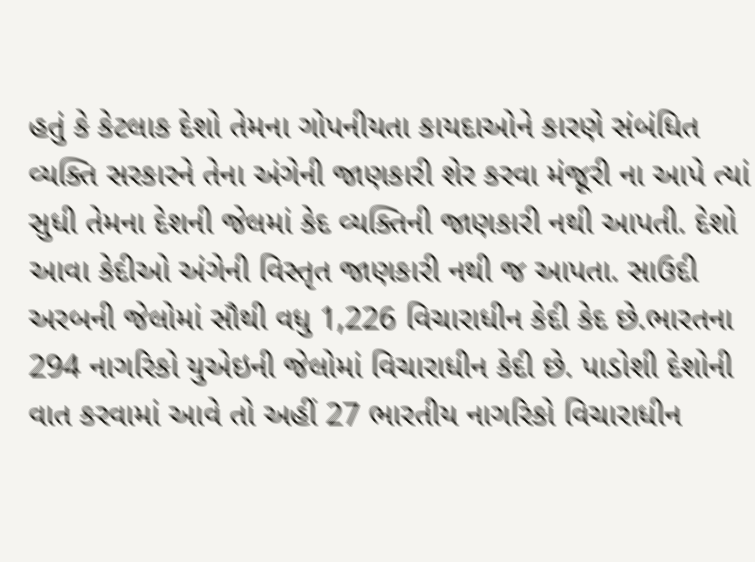હતું કે કેટલાક દેશો તેમના ગોપનીયતા કાયદાઓને કારણે સંબંધિત વ્યક્તિ સરકારને તેના અંગેની જાણકારી શેર કરવા મંજૂરી ના આપે ત્યાં સુધી તેમના દેશની જેલમાં કેદ વ્યક્તિની જાણકારી નથી આપતી. દેશો આવા કેદીઓ અંગેની વિસ્તૃત જાણકારી નથી જ આપતા. સાઉદી અરબની જેલોમાં સૌથી વધુ 1,226 વિચારાધીન કેદી કેદ છે.ભારતના 294 નાગરિકો યુએઇની જેલોમાં વિચારાધીન કેદી છે. પાડોશી દેશોની વાત કરવામાં આવે તો અહીં 27 ભારતીય નાગરિકો વિચારાધીન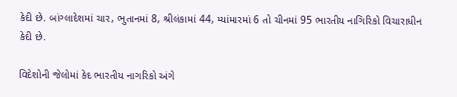કેદી છે. બાંગ્લાદેશમાં ચાર, ભુતાનમાં 8, શ્રીલંકામાં 44, મ્યાંમારમાં 6 તો ચીનમાં 95 ભારતીય નાગિરિકો વિચારાધીન કેદી છે.

વિદેશોની જેલોમાં કેદ ભારતીય નાગરિકો અંગે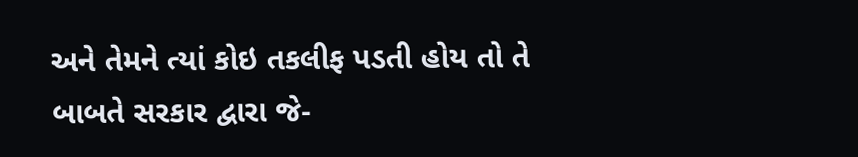અને તેમને ત્યાં કોઇ તકલીફ પડતી હોય તો તે બાબતે સરકાર દ્વારા જે-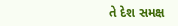તે દેશ સમક્ષ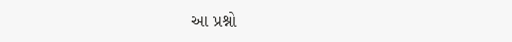આ પ્રશ્નો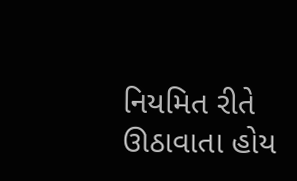નિયમિત રીતે ઊઠાવાતા હોય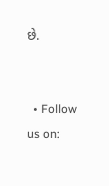છે.


  • Follow us on: